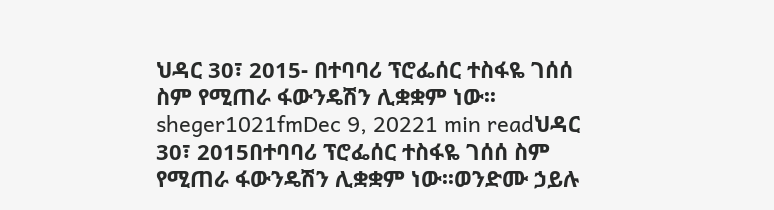ህዳር 30፣ 2015- በተባባሪ ፕሮፌሰር ተስፋዬ ገሰሰ ስም የሚጠራ ፋውንዴሽን ሊቋቋም ነው፡፡sheger1021fmDec 9, 20221 min readህዳር 30፣ 2015በተባባሪ ፕሮፌሰር ተስፋዬ ገሰሰ ስም የሚጠራ ፋውንዴሽን ሊቋቋም ነው፡፡ወንድሙ ኃይሉ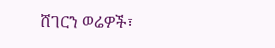ሸገርን ወሬዎች፣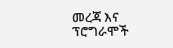መረጃ እና ፕሮግራሞች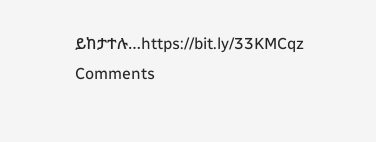ይከታተሉ…https://bit.ly/33KMCqz
Comments